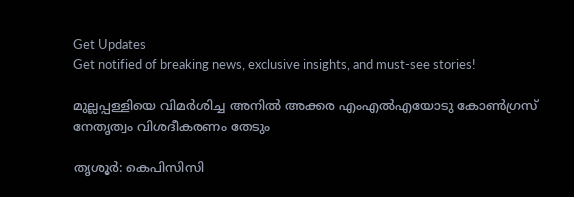Get Updates
Get notified of breaking news, exclusive insights, and must-see stories!

മുല്ലപ്പള്ളിയെ വിമര്‍ശിച്ച അനില്‍ അക്കര എംഎല്‍എയോടു കോണ്‍ഗ്രസ് നേതൃത്വം വിശദീകരണം തേടും

തൃശൂര്‍: കെപിസിസി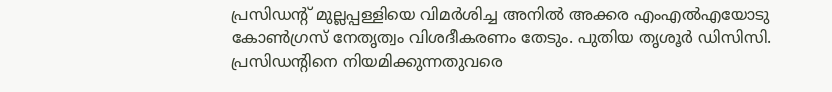പ്രസിഡന്റ് മുല്ലപ്പള്ളിയെ വിമര്‍ശിച്ച അനില്‍ അക്കര എംഎല്‍എയോടു കോണ്‍ഗ്രസ് നേതൃത്വം വിശദീകരണം തേടും. പുതിയ തൃശൂര്‍ ഡിസിസി. പ്രസിഡന്റിനെ നിയമിക്കുന്നതുവരെ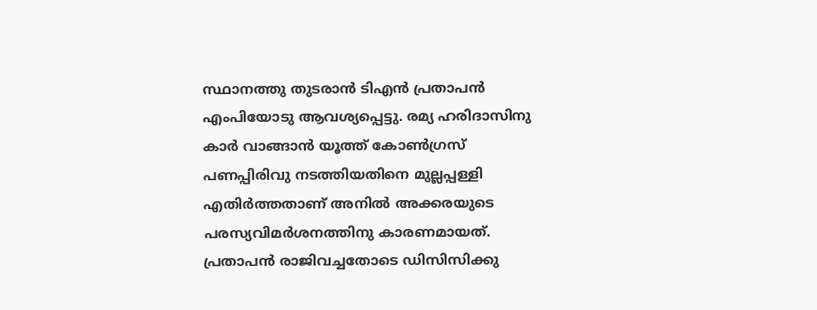സ്ഥാനത്തു തുടരാന്‍ ടിഎന്‍ പ്രതാപന്‍ എംപിയോടു ആവശ്യപ്പെട്ടു. രമ്യ ഹരിദാസിനു കാര്‍ വാങ്ങാന്‍ യൂത്ത് കോണ്‍ഗ്രസ് പണപ്പിരിവു നടത്തിയതിനെ മുല്ലപ്പള്ളി എതിര്‍ത്തതാണ് അനില്‍ അക്കരയുടെ പരസ്യവിമര്‍ശനത്തിനു കാരണമായത്. പ്രതാപന്‍ രാജിവച്ചതോടെ ഡിസിസിക്കു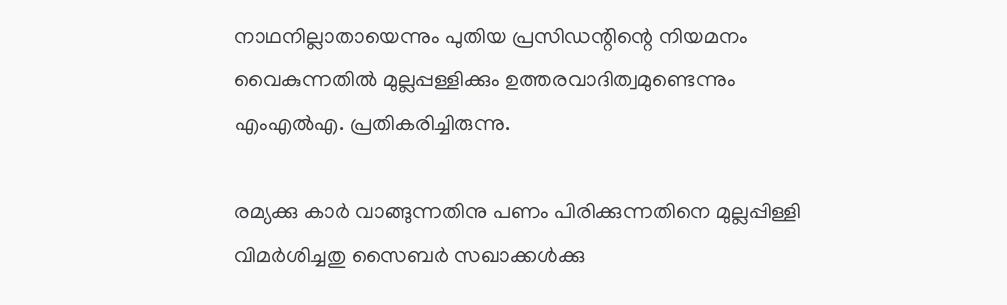നാഥനില്ലാതായെന്നും പുതിയ പ്രസിഡന്റിന്റെ നിയമനം വൈകുന്നതില്‍ മുല്ലപ്പള്ളിക്കും ഉത്തരവാദിത്വമുണ്ടെന്നും എംഎല്‍എ. പ്രതികരിച്ചിരുന്നു.

രമ്യക്കു കാര്‍ വാങ്ങുന്നതിനു പണം പിരിക്കുന്നതിനെ മുല്ലപ്പിള്ളി വിമര്‍ശിച്ചതു സൈബര്‍ സഖാക്കള്‍ക്കു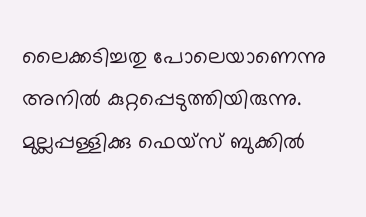ലൈക്കടിച്ചതു പോലെയാണെന്നു അനില്‍ കുറ്റപ്പെടുത്തിയിരുന്നു. മുല്ലപ്പള്ളിക്കു ഫെയ്‌സ് ബുക്കില്‍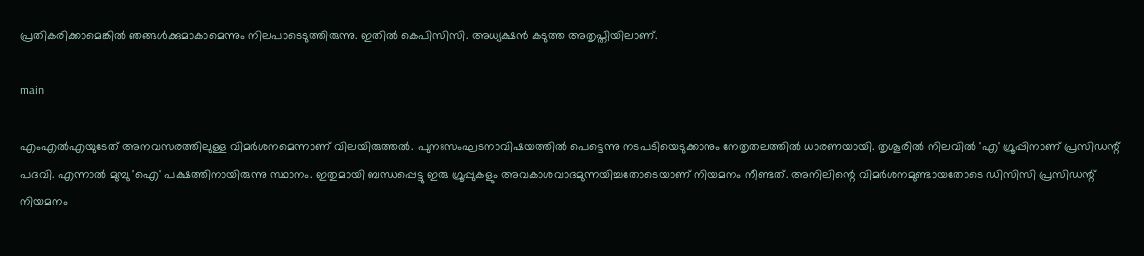പ്രതികരിക്കാമെങ്കില്‍ ഞങ്ങള്‍ക്കുമാകാമെന്നും നിലപാടെടുത്തിരുന്നു. ഇതില്‍ കെപിസിസി. അധ്യക്ഷന്‍ കടുത്ത അതൃപ്തിയിലാണ്.

main

എംഎല്‍എയുടേത് അനവസരത്തിലുള്ള വിമര്‍ശനമെന്നാണ് വിലയിരുത്തല്‍. പുനഃസംഘടനാവിഷയത്തില്‍ പെട്ടെന്നു നടപടിയെടുക്കാനും നേതൃതലത്തില്‍ ധാരണയായി. തൃശൂരില്‍ നിലവില്‍ 'എ' ഗ്രൂപ്പിനാണ് പ്രസിഡന്റ് പദവി. എന്നാല്‍ മുമ്പു 'ഐ' പക്ഷത്തിനായിരുന്നു സ്ഥാനം. ഇതുമായി ബന്ധപ്പെട്ടു ഇരു ഗ്രൂപ്പുകളും അവകാശവാദമുന്നയിച്ചതോടെയാണ് നിയമനം നീണ്ടത്. അനിലിന്റെ വിമര്‍ശനമുണ്ടായതോടെ ഡിസിസി പ്രസിഡന്റ് നിയമനം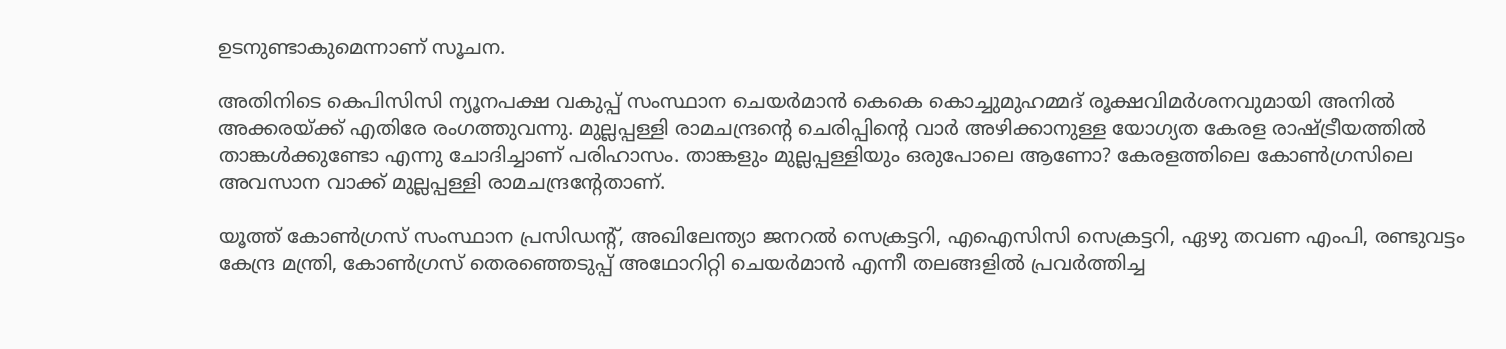ഉടനുണ്ടാകുമെന്നാണ് സൂചന.

അതിനിടെ കെപിസിസി ന്യൂനപക്ഷ വകുപ്പ് സംസ്ഥാന ചെയര്‍മാന്‍ കെകെ കൊച്ചുമുഹമ്മദ് രൂക്ഷവിമര്‍ശനവുമായി അനില്‍ അക്കരയ്ക്ക് എതിരേ രംഗത്തുവന്നു. മുല്ലപ്പള്ളി രാമചന്ദ്രന്റെ ചെരിപ്പിന്റെ വാര്‍ അഴിക്കാനുള്ള യോഗ്യത കേരള രാഷ്ട്രീയത്തില്‍ താങ്കള്‍ക്കുണ്ടോ എന്നു ചോദിച്ചാണ് പരിഹാസം. താങ്കളും മുല്ലപ്പള്ളിയും ഒരുപോലെ ആണോ? കേരളത്തിലെ കോണ്‍ഗ്രസിലെ അവസാന വാക്ക് മുല്ലപ്പള്ളി രാമചന്ദ്രന്റേതാണ്.

യൂത്ത് കോണ്‍ഗ്രസ് സംസ്ഥാന പ്രസിഡന്റ്, അഖിലേന്ത്യാ ജനറല്‍ സെക്രട്ടറി, എഐസിസി സെക്രട്ടറി, ഏഴു തവണ എംപി, രണ്ടുവട്ടം കേന്ദ്ര മന്ത്രി, കോണ്‍ഗ്രസ് തെരഞ്ഞെടുപ്പ് അഥോറിറ്റി ചെയര്‍മാന്‍ എന്നീ തലങ്ങളില്‍ പ്രവര്‍ത്തിച്ച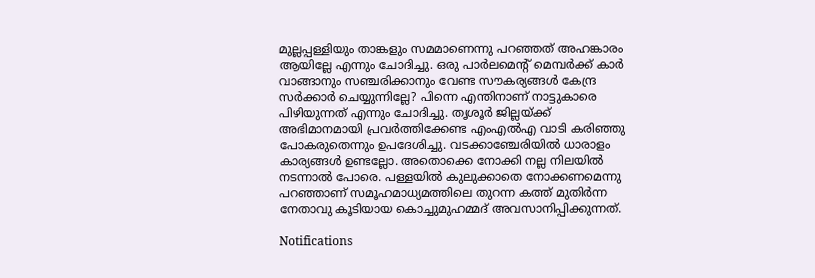മുല്ലപ്പള്ളിയും താങ്കളും സമമാണെന്നു പറഞ്ഞത് അഹങ്കാരം ആയില്ലേ എന്നും ചോദിച്ചു. ഒരു പാര്‍ലമെന്റ് മെമ്പര്‍ക്ക് കാര്‍ വാങ്ങാനും സഞ്ചരിക്കാനും വേണ്ട സൗകര്യങ്ങള്‍ കേന്ദ്ര സര്‍ക്കാര്‍ ചെയ്യുന്നില്ലേ? പിന്നെ എന്തിനാണ് നാട്ടുകാരെ പിഴിയുന്നത് എന്നും ചോദിച്ചു. തൃശൂര്‍ ജില്ലയ്ക്ക് അഭിമാനമായി പ്രവര്‍ത്തിക്കേണ്ട എംഎല്‍എ വാടി കരിഞ്ഞു പോകരുതെന്നും ഉപദേശിച്ചു. വടക്കാഞ്ചേരിയില്‍ ധാരാളം കാര്യങ്ങള്‍ ഉണ്ടല്ലോ. അതൊക്കെ നോക്കി നല്ല നിലയില്‍ നടന്നാല്‍ പോരെ. പള്ളയില്‍ കുലുക്കാതെ നോക്കണമെന്നു പറഞ്ഞാണ് സമൂഹമാധ്യമത്തിലെ തുറന്ന കത്ത് മുതിര്‍ന്ന നേതാവു കൂടിയായ കൊച്ചുമുഹമ്മദ് അവസാനിപ്പിക്കുന്നത്.

Notifications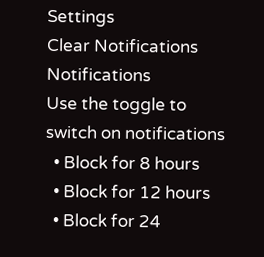Settings
Clear Notifications
Notifications
Use the toggle to switch on notifications
  • Block for 8 hours
  • Block for 12 hours
  • Block for 24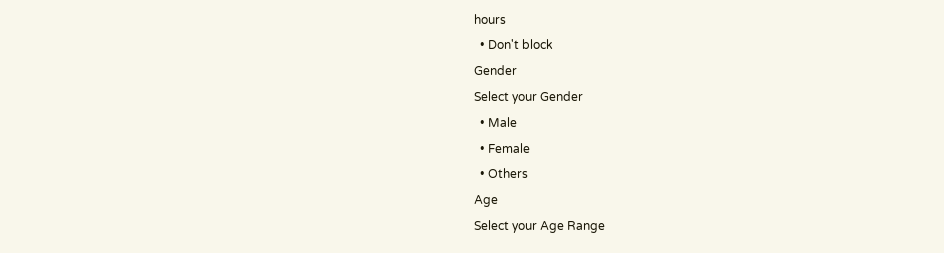hours
  • Don't block
Gender
Select your Gender
  • Male
  • Female
  • Others
Age
Select your Age Range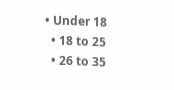• Under 18
  • 18 to 25
  • 26 to 35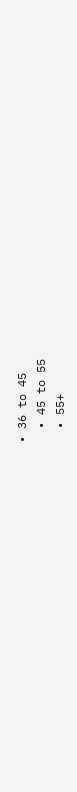• 36 to 45
  • 45 to 55
  • 55+